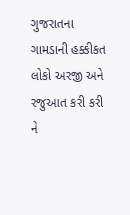ગુજરાતના ગામડાની હક્કીકત લોકો અરજી અને રજુઆત કરી કરી ને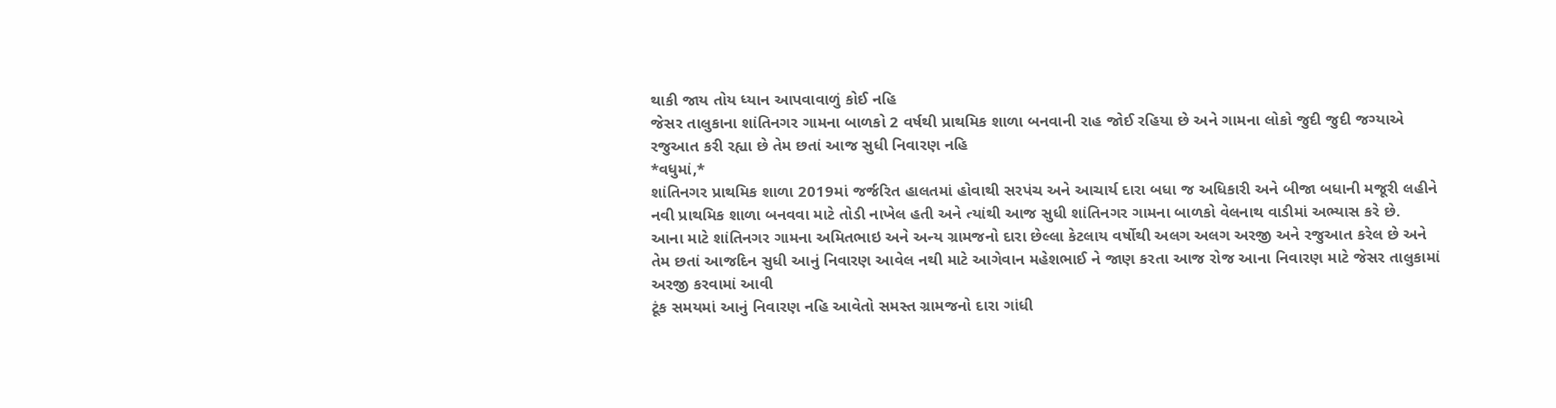થાકી જાય તોય ધ્યાન આપવાવાળું કોઈ નહિ
જેસર તાલુકાના શાંતિનગર ગામના બાળકો 2 વર્ષથી પ્રાથમિક શાળા બનવાની રાહ જોઈ રહિયા છે અને ગામના લોકો જુદી જુદી જગ્યાએ રજુઆત કરી રહ્યા છે તેમ છતાં આજ સુધી નિવારણ નહિ
*વધુમાં,*
શાંતિનગર પ્રાથમિક શાળા 2019માં જર્જરિત હાલતમાં હોવાથી સરપંચ અને આચાર્ય દારા બધા જ અધિકારી અને બીજા બધાની મજૂરી લહીને નવી પ્રાથમિક શાળા બનવવા માટે તોડી નાખેલ હતી અને ત્યાંથી આજ સુધી શાંતિનગર ગામના બાળકો વેલનાથ વાડીમાં અભ્યાસ કરે છે.
આના માટે શાંતિનગર ગામના અમિતભાઇ અને અન્ય ગ્રામજનો દારા છેલ્લા કેટલાય વર્ષોથી અલગ અલગ અરજી અને રજુઆત કરેલ છે અને તેમ છતાં આજદિન સુધી આનું નિવારણ આવેલ નથી માટે આગેવાન મહેશભાઈ ને જાણ કરતા આજ રોજ આના નિવારણ માટે જેસર તાલુકામાં અરજી કરવામાં આવી
ટૂંક સમયમાં આનું નિવારણ નહિ આવેતો સમસ્ત ગ્રામજનો દારા ગાંધી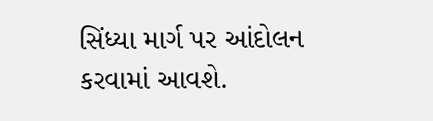સિંધ્યા માર્ગ પર આંદોલન કરવામાં આવશે.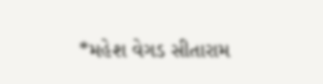*મહેશ વેગડ સીતારામ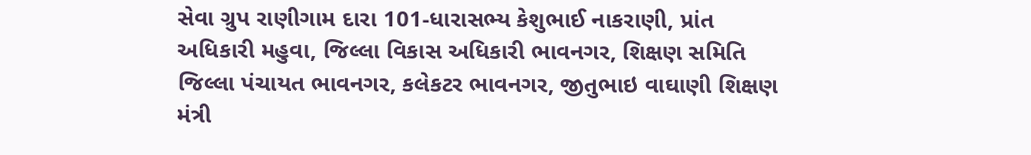સેવા ગ્રુપ રાણીગામ દારા 101-ધારાસભ્ય કેશુભાઈ નાકરાણી, પ્રાંત અધિકારી મહુવા, જિલ્લા વિકાસ અધિકારી ભાવનગર, શિક્ષણ સમિતિ જિલ્લા પંચાયત ભાવનગર, કલેકટર ભાવનગર, જીતુભાઇ વાઘાણી શિક્ષણ મંત્રી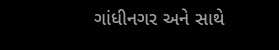ગાંધીનગર અને સાથે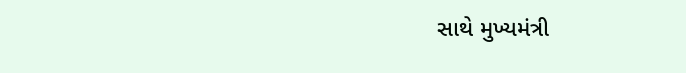સાથે મુખ્યમંત્રી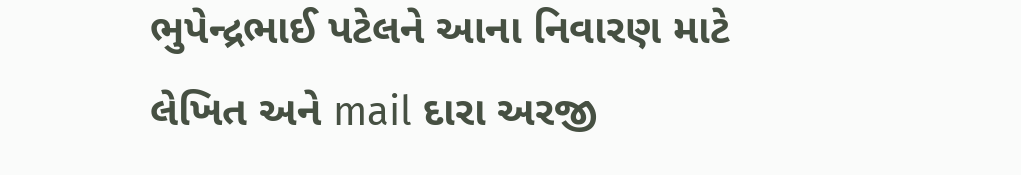ભુપેન્દ્રભાઈ પટેલને આના નિવારણ માટે લેખિત અને mail દારા અરજી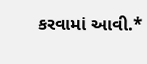કરવામાં આવી.*